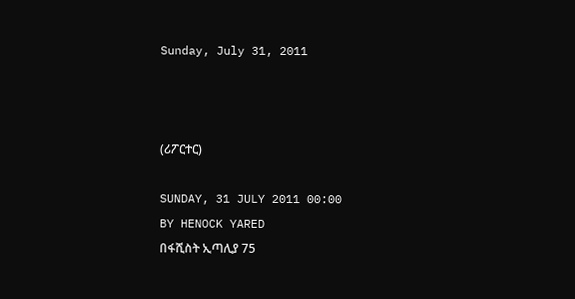Sunday, July 31, 2011



(ሪፖርተር)

SUNDAY, 31 JULY 2011 00:00
BY HENOCK YARED
በፋሺስት ኢጣሊያ 75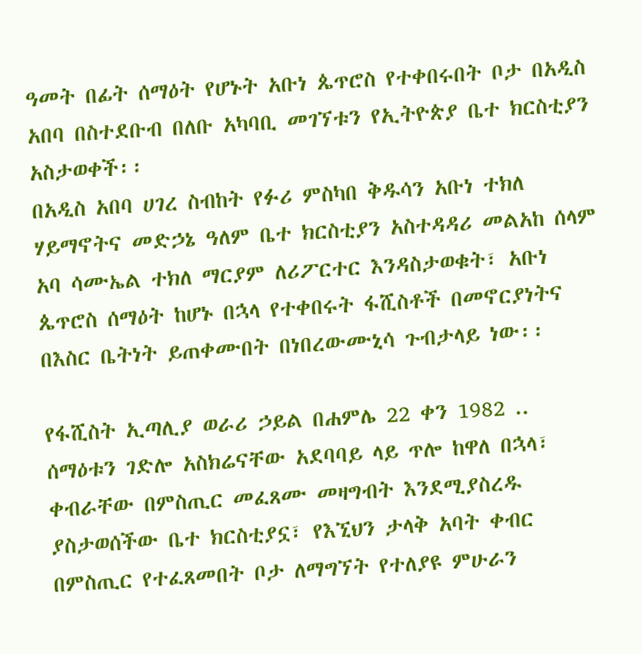ዓመት በፊት ሰማዕት የሆኑት አቡነ ጴጥሮስ የተቀበሩበት ቦታ በአዲስ አበባ በስተደቡብ በለቡ አካባቢ መገኘቱን የኢትዮጵያ ቤተ ክርስቲያን አስታወቀች፡፡
በአዲስ አበባ ሀገረ ስብከት የፉሪ ምስካበ ቅዱሳን አቡነ ተክለ ሃይማኖትና መድኃኔ ዓለም ቤተ ክርስቲያን አስተዳዳሪ መልአከ ሰላም አባ ሳሙኤል ተክለ ማርያም ለሪፖርተር እንዳስታወቁት፣ አቡነ ጴጥሮስ ሰማዕት ከሆኑ በኋላ የተቀበሩት ፋሺስቶች በመኖርያነትና በእስር ቤትነት ይጠቀሙበት በነበረውሙኒሳ ጉብታላይ ነው፡፡

የፋሺስት ኢጣሊያ ወራሪ ኃይል በሐምሌ 22 ቀን 1982 .. ሰማዕቱን ገድሎ አስክሬናቸው አደባባይ ላይ ጥሎ ከዋለ በኋላ፣ ቀብራቸው በምስጢር መፈጸሙ መዛግብት እንደሚያስረዱ ያስታወሰችው ቤተ ክርስቲያኗ፣ የእኚህን ታላቅ አባት ቀብር በምስጢር የተፈጸመበት ቦታ ለማግኘት የተለያዩ ምሁራን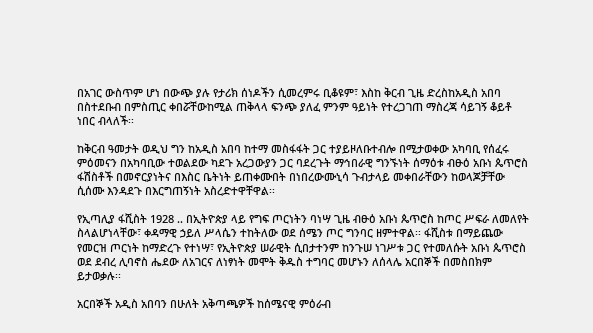በአገር ውስጥም ሆነ በውጭ ያሉ የታሪክ ሰነዶችን ሲመረምሩ ቢቆዩም፣ እስከ ቅርብ ጊዜ ድረስከአዲስ አበባ በስተደቡብ በምስጢር ቀበሯቸውከሚል ጠቅላላ ፍንጭ ያለፈ ምንም ዓይነት የተረጋገጠ ማስረጃ ሳይገኝ ቆይቶ ነበር ብላለች፡፡

ከቅርብ ዓመታት ወዲህ ግን ከአዲስ አበባ ከተማ መስፋፋት ጋር ተያይዞለቡተብሎ በሚታወቀው አካባቢ የሰፈሩ ምዕመናን በአካባቢው ተወልደው ካደጉ አረጋውያን ጋር ባደረጉት ማኅበራዊ ግንኙነት ሰማዕቱ ብፁዕ አቡነ ጴጥሮስ ፋሽስቶች በመኖርያነትና በእስር ቤትነት ይጠቀሙበት በነበረውሙኒሳ ጉብታላይ መቀበራቸውን ከወላጆቻቸው ሲሰሙ እንዳደጉ በእርግጠኝነት አስረድተዋቸዋል፡፡

የኢጣሊያ ፋሺስት 1928 .. በኢትዮጵያ ላይ የግፍ ጦርነትን ባነሣ ጊዜ ብፁዕ አቡነ ጴጥሮስ ከጦር ሥፍራ ለመለየት ስላልሆነላቸው፣ ቀዳማዊ ኃይለ ሥላሴን ተከትለው ወደ ሰሜን ጦር ግንባር ዘምተዋል፡፡ ፋሺስቱ በማይጨው የመርዝ ጦርነት ከማድረጉ የተነሣ፣ የኢትዮጵያ ሠራዊት ሲበታተንም ከንጉሠ ነገሥቱ ጋር የተመለሱት አቡነ ጴጥሮስ ወደ ደብረ ሊባኖስ ሔደው ለአገርና ለነፃነት መሞት ቅዱስ ተግባር መሆኑን ለሰላሌ አርበኞች በመስበክም ይታወቃሉ፡፡

አርበኞች አዲስ አበባን በሁለት አቅጣጫዎች ከሰሜናዊ ምዕራብ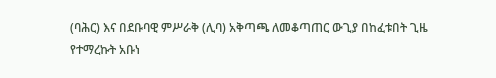(ባሕር) እና በደቡባዊ ምሥራቅ (ሊባ) አቅጣጫ ለመቆጣጠር ውጊያ በከፈቱበት ጊዜ የተማረኩት አቡነ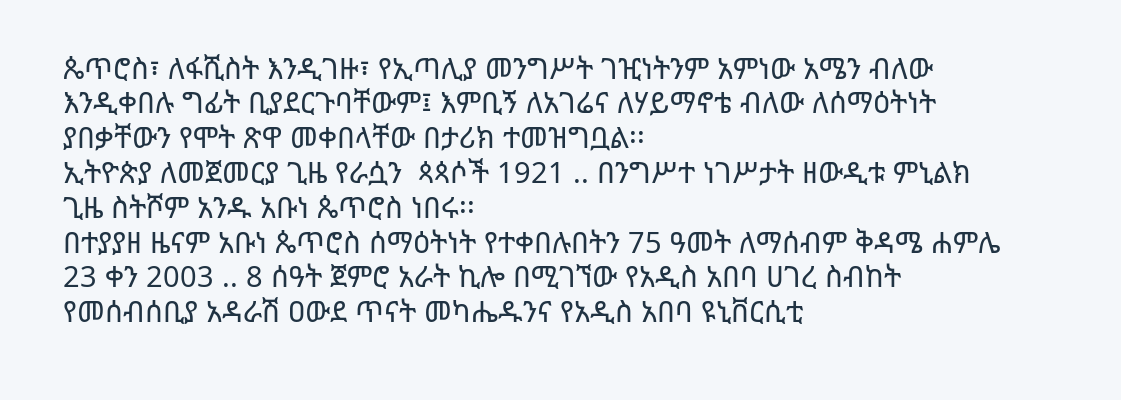ጴጥሮስ፣ ለፋሺስት እንዲገዙ፣ የኢጣሊያ መንግሥት ገዢነትንም አምነው አሜን ብለው እንዲቀበሉ ግፊት ቢያደርጉባቸውም፤ እምቢኝ ለአገሬና ለሃይማኖቴ ብለው ለሰማዕትነት ያበቃቸውን የሞት ጽዋ መቀበላቸው በታሪክ ተመዝግቧል፡፡
ኢትዮጵያ ለመጀመርያ ጊዜ የራሷን  ጳጳሶች 1921 .. በንግሥተ ነገሥታት ዘውዲቱ ምኒልክ ጊዜ ስትሾም አንዱ አቡነ ጴጥሮስ ነበሩ፡፡
በተያያዘ ዜናም አቡነ ጴጥሮስ ሰማዕትነት የተቀበሉበትን 75 ዓመት ለማሰብም ቅዳሜ ሐምሌ 23 ቀን 2003 .. 8 ሰዓት ጀምሮ አራት ኪሎ በሚገኘው የአዲስ አበባ ሀገረ ስብከት የመሰብሰቢያ አዳራሽ ዐውደ ጥናት መካሔዱንና የአዲስ አበባ ዩኒቨርሲቲ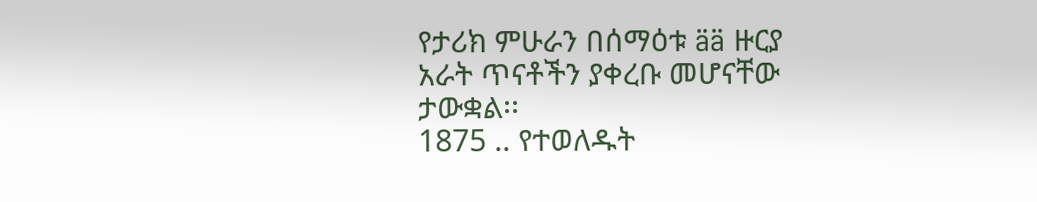የታሪክ ምሁራን በሰማዕቱ ää ዙርያ አራት ጥናቶችን ያቀረቡ መሆናቸው ታውቋል፡፡
1875 .. የተወለዱት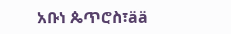አቡነ ጴጥሮስ፣ää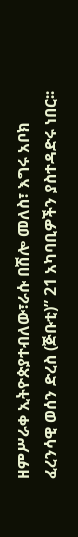ዘምሥራቀ ኢትዮጵያተብለው፣ራሱ በሽሎ መለስ፣ እግሩ አቦክ ፈረንሳዊ ወሰን ድረስ (ጅቡቲ)” 21 አካባቢዎችን ያስተዳድሩ ነበር፡፡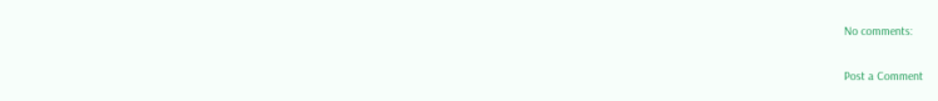No comments:

Post a Comment